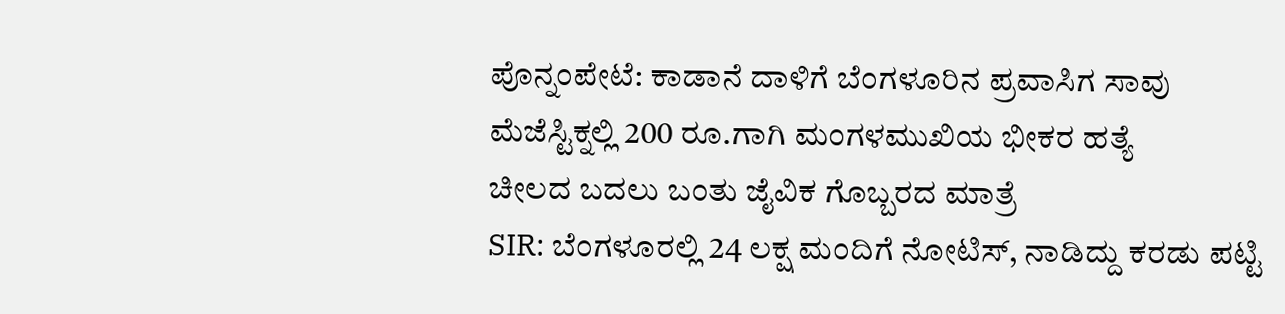ಪೊನ್ನಂಪೇಟೆ: ಕಾಡಾನೆ ದಾಳಿಗೆ ಬೆಂಗಳೂರಿನ ಪ್ರವಾಸಿಗ ಸಾವು
ಮೆಜೆಸ್ಟಿಕ್ನಲ್ಲಿ 200 ರೂ.ಗಾಗಿ ಮಂಗಳಮುಖಿಯ ಭೀಕರ ಹತ್ಯೆ
ಚೀಲದ ಬದಲು ಬಂತು ಜೈವಿಕ ಗೊಬ್ಬರದ ಮಾತ್ರೆ
SIR: ಬೆಂಗಳೂರಲ್ಲಿ 24 ಲಕ್ಷ ಮಂದಿಗೆ ನೋಟಿಸ್, ನಾಡಿದ್ದು ಕರಡು ಪಟ್ಟಿ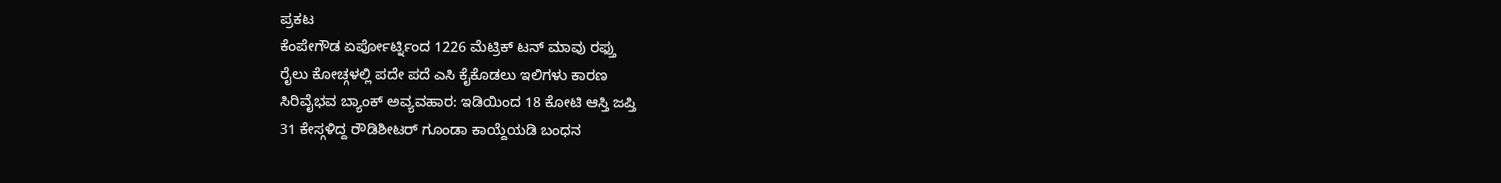ಪ್ರಕಟ
ಕೆಂಪೇಗೌಡ ಏರ್ಪೋರ್ಟ್ನಿಂದ 1226 ಮೆಟ್ರಿಕ್ ಟನ್ ಮಾವು ರಫ್ತು
ರೈಲು ಕೋಚ್ಗಳಲ್ಲಿ ಪದೇ ಪದೆ ಎಸಿ ಕೈಕೊಡಲು ಇಲಿಗಳು ಕಾರಣ
ಸಿರಿವೈಭವ ಬ್ಯಾಂಕ್ ಅವ್ಯವಹಾರ: ಇಡಿಯಿಂದ 18 ಕೋಟಿ ಆಸ್ತಿ ಜಪ್ತಿ
31 ಕೇಸ್ಗಳಿದ್ದ ರೌಡಿಶೀಟರ್ ಗೂಂಡಾ ಕಾಯ್ದೆಯಡಿ ಬಂಧನ